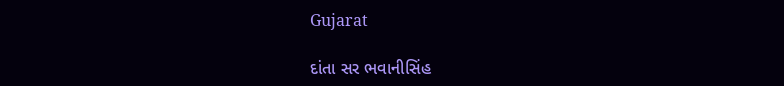Gujarat

દાંતા સર ભવાનીસિંહ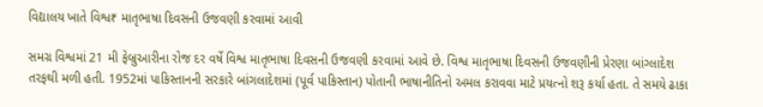વિદ્યાલય ખાતે વિશ્વ₹ માતૃભાષા દિવસની ઉજવણી કરવામાં આવી

સમગ્ર વિશ્વમાં 21 મી ફેબ્રુઆરીના રોજ દર વર્ષે વિશ્વ માતૃભાષા દિવસની ઉજવણી કરવામાં આવે છે. વિશ્વ માતૃભાષા દિવસની ઉજવણીની પ્રેરણા બાંગ્લાદેશ તરફથી મળી હતી. 1952માં પાકિસ્તાનની સરકારે બાંગલાદેશમાં (પૂર્વ પાકિસ્તાન) પોતાની ભાષાનીતિનો અમલ કરાવવા માટે પ્રયત્નો શરૂ કર્યા હતા. તે સમયે ઢાકા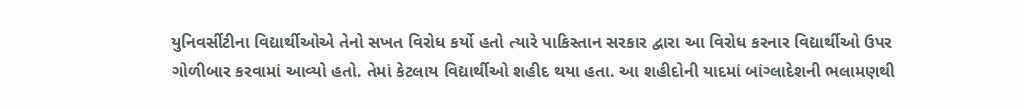યુનિવર્સીટીના વિદ્યાર્થીઓએ તેનો સખત વિરોધ કર્યો હતો ત્યારે પાકિસ્તાન સરકાર દ્વારા આ વિરોધ કરનાર વિદ્યાર્થીઓ ઉપર ગોળીબાર કરવામાં આવ્યો હતો. તેમાં કેટલાય વિદ્યાર્થીઓ શહીદ થયા હતા. આ શહીદોની યાદમાં બાંગ્લાદેશની ભલામણથી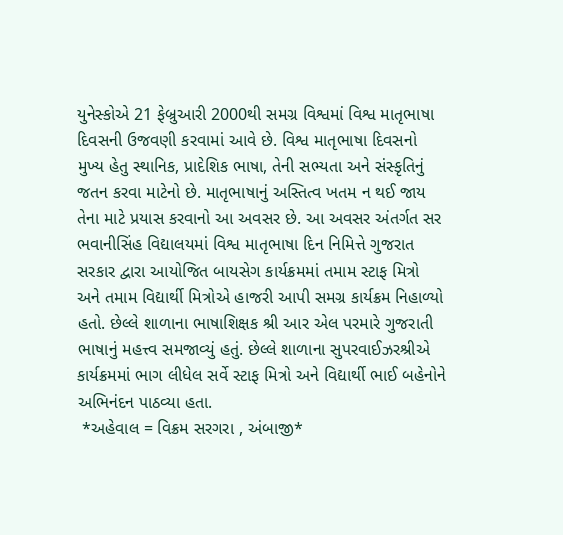યુનેસ્કોએ 21 ફેબ્રુઆરી 2000થી સમગ્ર વિશ્વમાં વિશ્વ માતૃભાષા દિવસની ઉજવણી કરવામાં આવે છે. વિશ્વ માતૃભાષા દિવસનો મુખ્ય હેતુ સ્થાનિક, પ્રાદેશિક ભાષા, તેની સભ્યતા અને સંસ્કૃતિનું જતન કરવા માટેનો છે. માતૃભાષાનું અસ્તિત્વ ખતમ ન થઈ જાય તેના માટે પ્રયાસ કરવાનો આ અવસર છે. આ અવસર અંતર્ગત સર ભવાનીસિંહ વિદ્યાલયમાં વિશ્વ માતૃભાષા દિન નિમિત્તે ગુજરાત સરકાર દ્વારા આયોજિત બાયસેગ કાર્યક્રમમાં તમામ સ્ટાફ મિત્રો અને તમામ વિદ્યાર્થી મિત્રોએ હાજરી આપી સમગ્ર કાર્યક્રમ નિહાળ્યો હતો. છેલ્લે શાળાના ભાષાશિક્ષક શ્રી આર એલ પરમારે ગુજરાતી ભાષાનું મહત્ત્વ સમજાવ્યું હતું. છેલ્લે શાળાના સુપરવાઈઝરશ્રીએ કાર્યક્રમમાં ભાગ લીધેલ સર્વે સ્ટાફ મિત્રો અને વિદ્યાર્થી ભાઈ બહેનોને અભિનંદન પાઠવ્યા હતા.
 *અહેવાલ = વિક્રમ સરગરા , અંબાજી*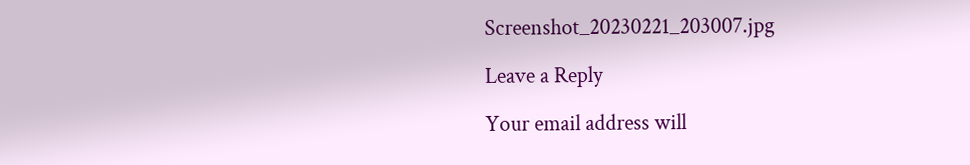Screenshot_20230221_203007.jpg

Leave a Reply

Your email address will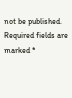not be published. Required fields are marked *